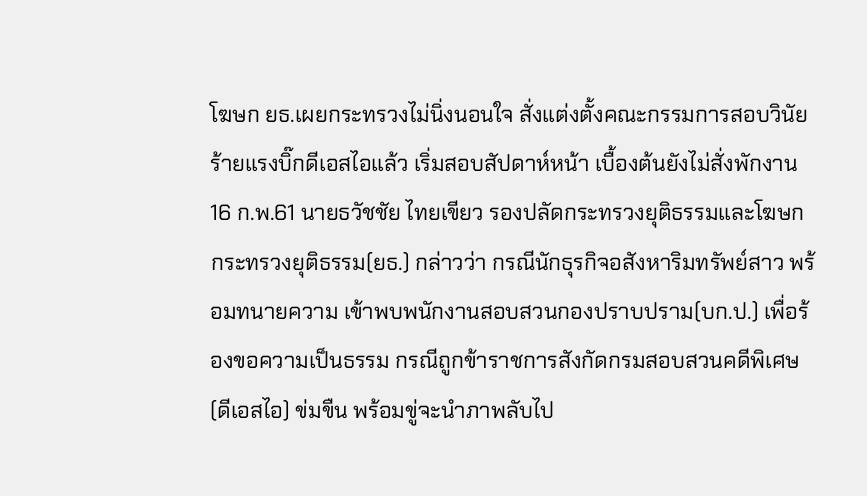โฆษก ยธ.เผยกระทรวงไม่นิ่งนอนใจ สั่งแต่งตั้งคณะกรรมการสอบวินัยร้ายแรงบิ๊กดีเอสไอแล้ว เริ่มสอบสัปดาห์หน้า เบื้องต้นยังไม่สั่งพักงาน
16 ก.พ.61 นายธวัชชัย ไทยเขียว รองปลัดกระทรวงยุติธรรมและโฆษกกระทรวงยุติธรรม(ยธ.) กล่าวว่า กรณีนักธุรกิจอสังหาริมทรัพย์สาว พร้อมทนายความ เข้าพบพนักงานสอบสวนกองปราบปราม(บก.ป.) เพื่อร้องขอความเป็นธรรม กรณีถูกข้าราชการสังกัดกรมสอบสวนคดีพิเศษ(ดีเอสไอ) ข่มขืน พร้อมขู่จะนำภาพลับไป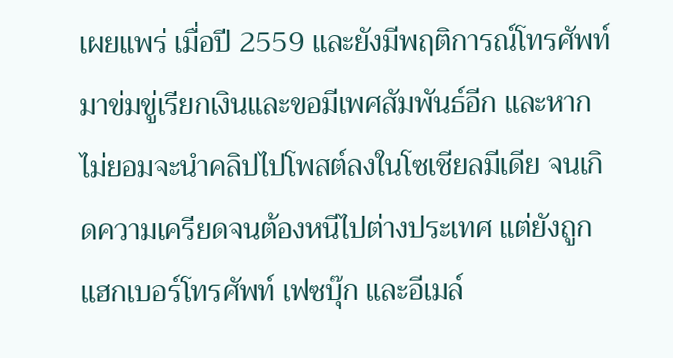เผยแพร่ เมื่อปี 2559 และยังมีพฤติการณ์โทรศัพท์มาข่มขู่เรียกเงินและขอมีเพศสัมพันธ์อีก และหากไม่ยอมจะนำคลิปไปโพสต์ลงในโซเชียลมีเดีย จนเกิดความเครียดจนต้องหนีไปต่างประเทศ แต่ยังถูกแฮกเบอร์โทรศัพท์ เฟซบุ๊ก และอีเมล์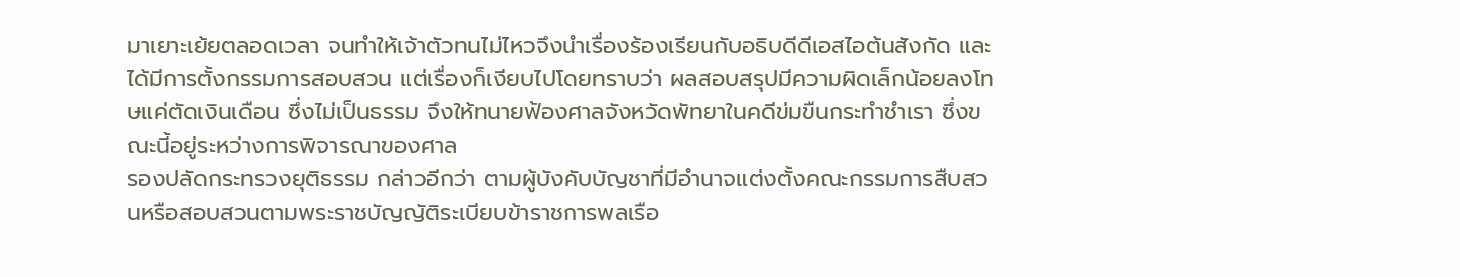มาเยาะเย้ยตลอดเวลา จนทำให้เจ้าตัวทนไม่ไหวจึงนำเรื่องร้องเรียนกับอธิบดีดีเอสไอต้นสังกัด และได้มีการตั้งกรรมการสอบสวน แต่เรื่องก็เงียบไปโดยทราบว่า ผลสอบสรุปมีความผิดเล็กน้อยลงโทษแค่ตัดเงินเดือน ซึ่งไม่เป็นธรรม จึงให้ทนายฟ้องศาลจังหวัดพัทยาในคดีข่มขืนกระทำชำเรา ซึ่งขณะนี้อยู่ระหว่างการพิจารณาของศาล
รองปลัดกระทรวงยุติธรรม กล่าวอีกว่า ตามผู้บังคับบัญชาที่มีอํานาจแต่งตั้งคณะกรรมการสืบสวนหรือสอบสวนตามพระราชบัญญัติระเบียบข้าราชการพลเรือ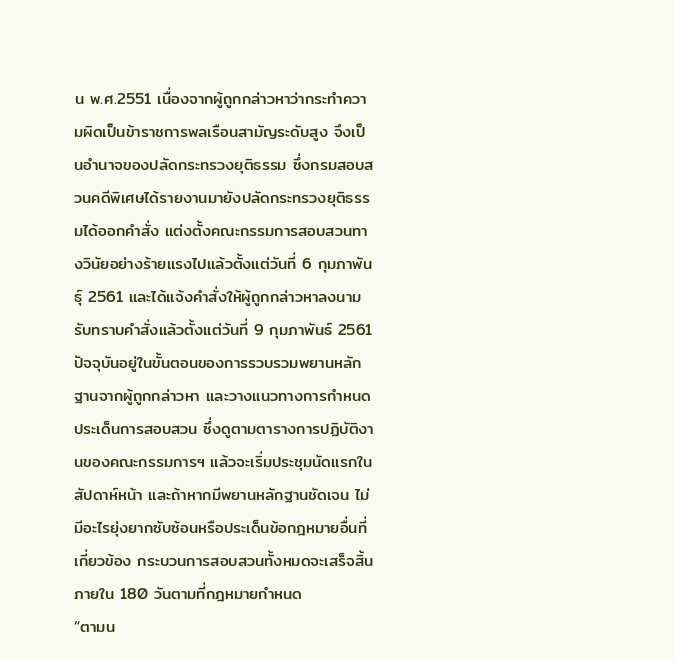น พ.ศ.2551 เนื่องจากผู้ถูกกล่าวหาว่ากระทำความผิดเป็นข้าราชการพลเรือนสามัญระดับสูง จึงเป็นอำนาจของปลัดกระทรวงยุติธรรม ซึ่งกรมสอบสวนคดีพิเศษได้รายงานมายังปลัดกระทรวงยุติธรรมได้ออกคำสั่ง แต่งตั้งคณะกรรมการสอบสวนทางวินัยอย่างร้ายแรงไปแล้วตั้งแต่วันที่ 6 กุมภาพันธุ์ 2561 และได้แจ้งคำสั่งให้ผู้ถูกกล่าวหาลงนามรับทราบคำสั่งแล้วตั้งแต่วันที่ 9 กุมภาพันธ์ 2561
ปัจจุบันอยู่ในขั้นตอนของการรวบรวมพยานหลักฐานจากผู้ถูกกล่าวหา และวางแนวทางการกำหนดประเด็นการสอบสวน ซึ่งดูตามตารางการปฏิบัติงานของคณะกรรมการฯ แล้วจะเริ่มประชุมนัดแรกในสัปดาห์หน้า และถ้าหากมีพยานหลักฐานชัดเจน ไม่มีอะไรยุ่งยากซับซ้อนหรือประเด็นข้อกฎหมายอื่นที่เกี่ยวข้อง กระบวนการสอบสวนทั้งหมดจะเสร็จสิ้นภายใน 180 วันตามที่กฎหมายกำหนด
“ตามน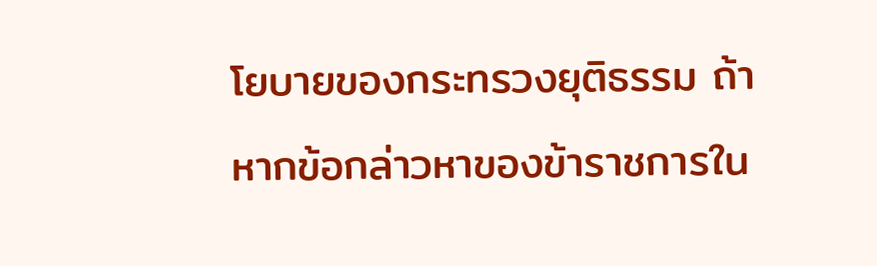โยบายของกระทรวงยุติธรรม ถ้าหากข้อกล่าวหาของข้าราชการใน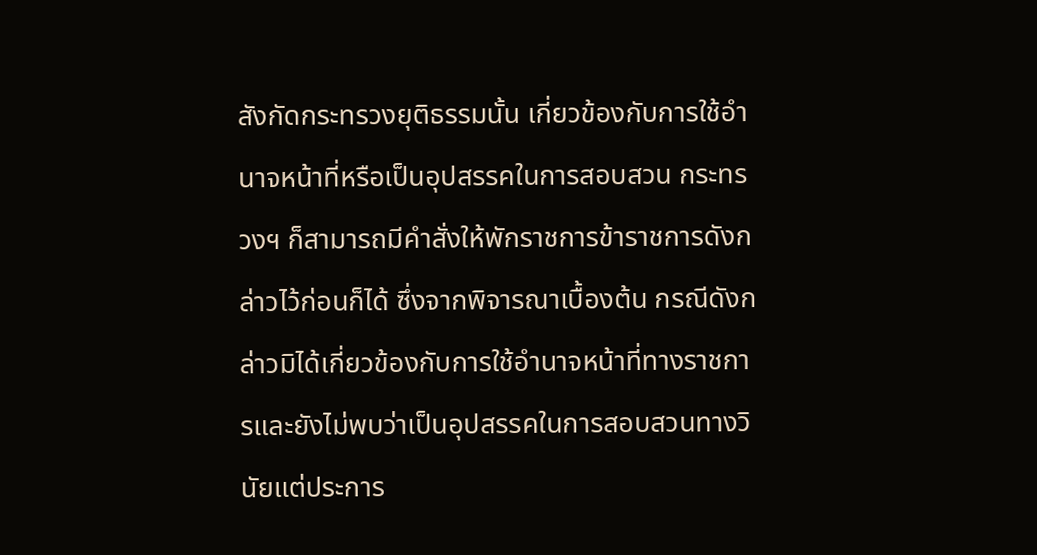สังกัดกระทรวงยุติธรรมนั้น เกี่ยวข้องกับการใช้อำนาจหน้าที่หรือเป็นอุปสรรคในการสอบสวน กระทรวงฯ ก็สามารถมีคำสั่งให้พักราชการข้าราชการดังกล่าวไว้ก่อนก็ได้ ซึ่งจากพิจารณาเบื้องต้น กรณีดังกล่าวมิได้เกี่ยวข้องกับการใช้อำนาจหน้าที่ทางราชการและยังไม่พบว่าเป็นอุปสรรคในการสอบสวนทางวินัยแต่ประการ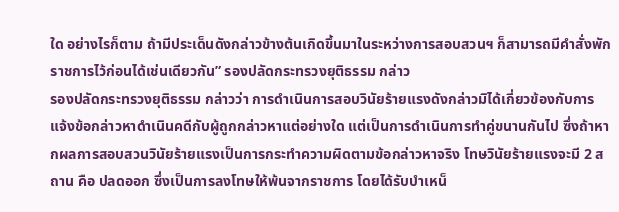ใด อย่างไรก็ตาม ถ้ามีประเด็นดังกล่าวข้างต้นเกิดขึ้นมาในระหว่างการสอบสวนฯ ก็สามารถมีคำสั่งพักราชการไว้ก่อนได้เช่นเดียวกัน” รองปลัดกระทรวงยุติธรรม กล่าว
รองปลัดกระทรวงยุติธรรม กล่าวว่า การดำเนินการสอบวินัยร้ายแรงดังกล่าวมิได้เกี่ยวข้องกับการแจ้งข้อกล่าวหาดำเนินคดีกับผู้ถูกกล่าวหาแต่อย่างใด แต่เป็นการดำเนินการทำคู่ขนานกันไป ซึ่งถ้าหากผลการสอบสวนวินัยร้ายแรงเป็นการกระทำความผิดตามข้อกล่าวหาจริง โทษวินัยร้ายแรงจะมี 2 สถาน คือ ปลดออก ซึ่งเป็นการลงโทษให้พ้นจากราชการ โดยได้รับบําเหน็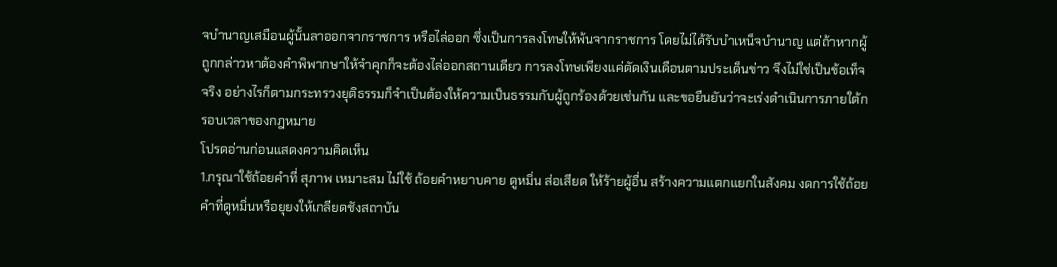จบํานาญเสมือนผู้นั้นลาออกจากราชการ หรือไล่ออก ซึ่งเป็นการลงโทษให้พ้นจากราชการ โดยไม่ได้รับบําเหน็จบํานาญ แต่ถ้าหากผู้ถูกกล่าวหาต้องคำพิพากษาให้จำคุกก็จะต้องไล่ออกสถานเดียว การลงโทษเพียงแค่ตัดเงินเดือนตามประเด็นข่าว จึงไม่ใช่เป็นข้อเท็จจริง อย่างไรก็ตามกระทรวงยุติธรรมก็จำเป็นต้องให้ความเป็นธรรมกับผู้ถูกร้องด้วยเช่นกัน และขอยืนยันว่าจะเร่งดำเนินการภายใต้กรอบเวลาของกฎหมาย
โปรดอ่านก่อนแสดงความคิดเห็น
1.กรุณาใช้ถ้อยคำที่ สุภาพ เหมาะสม ไม่ใช้ ถ้อยคำหยาบคาย ดูหมิ่น ส่อเสียด ให้ร้ายผู้อื่น สร้างความแตกแยกในสังคม งดการใช้ถ้อยคำที่ดูหมิ่นหรือยุยงให้เกลียดชังสถาบัน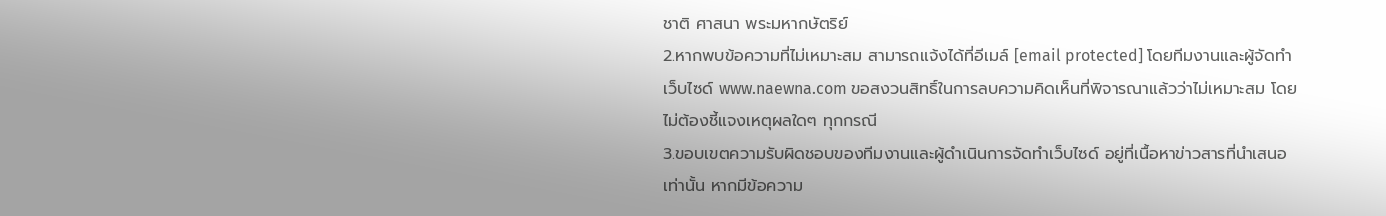ชาติ ศาสนา พระมหากษัตริย์
2.หากพบข้อความที่ไม่เหมาะสม สามารถแจ้งได้ที่อีเมล์ [email protected] โดยทีมงานและผู้จัดทำเว็บไซด์ www.naewna.com ขอสงวนสิทธิ์ในการลบความคิดเห็นที่พิจารณาแล้วว่าไม่เหมาะสม โดยไม่ต้องชี้แจงเหตุผลใดๆ ทุกกรณี
3.ขอบเขตความรับผิดชอบของทีมงานและผู้ดำเนินการจัดทำเว็บไซด์ อยู่ที่เนื้อหาข่าวสารที่นำเสนอเท่านั้น หากมีข้อความ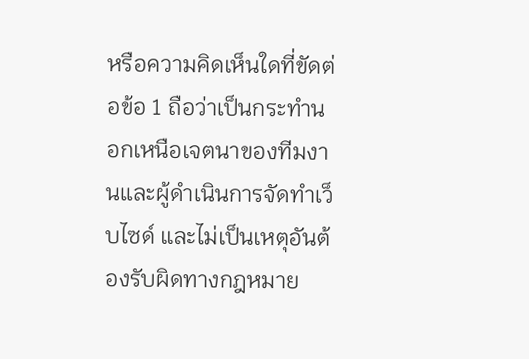หรือความคิดเห็นใดที่ขัดต่อข้อ 1 ถือว่าเป็นกระทำนอกเหนือเจตนาของทีมงานและผู้ดำเนินการจัดทำเว็บไซด์ และไม่เป็นเหตุอันต้องรับผิดทางกฎหมาย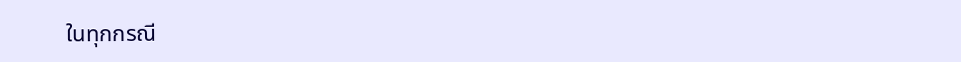ในทุกกรณี